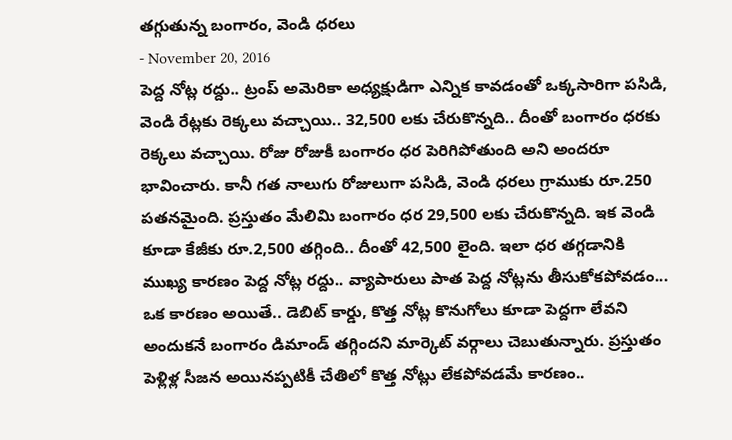తగ్గుతున్న బంగారం, వెండి ధరలు
- November 20, 2016
పెద్ద నోట్ల రద్దు.. ట్రంప్ అమెరికా అధ్యక్షుడిగా ఎన్నిక కావడంతో ఒక్కసారిగా పసిడి, వెండి రేట్లకు రెక్కలు వచ్చాయి.. 32,500 లకు చేరుకొన్నది.. దీంతో బంగారం ధరకు రెక్కలు వచ్చాయి. రోజు రోజుకీ బంగారం ధర పెరిగిపోతుంది అని అందరూ భావించారు. కానీ గత నాలుగు రోజులుగా పసిడి, వెండి ధరలు గ్రాముకు రూ.250 పతనమైంది. ప్రస్తుతం మేలిమి బంగారం ధర 29,500 లకు చేరుకొన్నది. ఇక వెండి కూడా కేజీకు రూ.2,500 తగ్గింది.. దీంతో 42,500 లైంది. ఇలా ధర తగ్గడానికి ముఖ్య కారణం పెద్ద నోట్ల రద్దు.. వ్యాపారులు పాత పెద్ద నోట్లను తీసుకోకపోవడం... ఒక కారణం అయితే.. డెబిట్ కార్డు, కొత్త నోట్ల కొనుగోలు కూడా పెద్దగా లేవని అందుకనే బంగారం డిమాండ్ తగ్గిందని మార్కెట్ వర్గాలు చెబుతున్నారు. ప్రస్తుతం పెళ్లిళ్ల సీజన అయినప్పటికీ చేతిలో కొత్త నోట్లు లేకపోవడమే కారణం..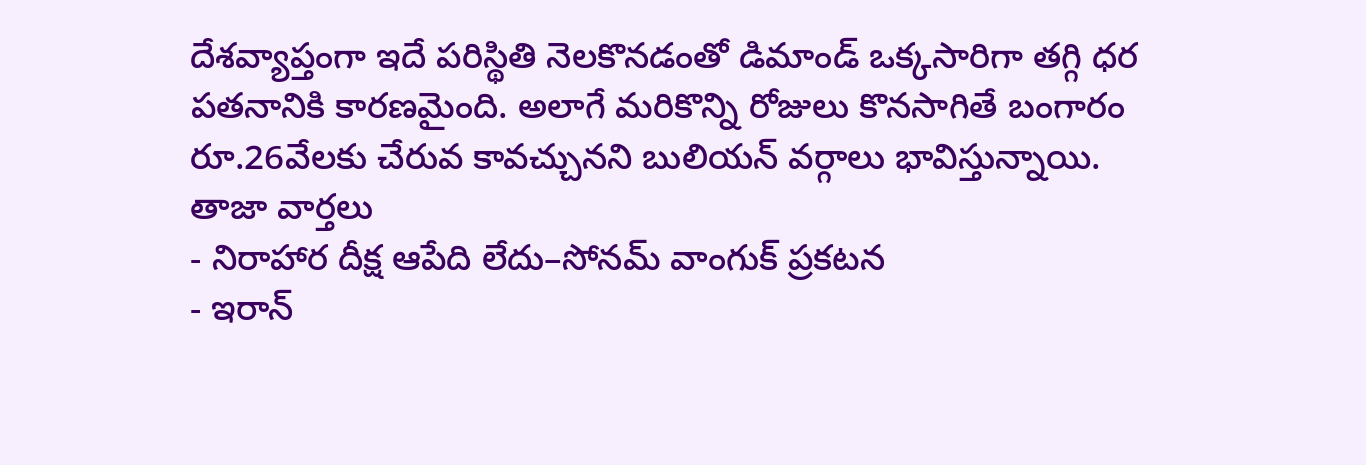దేశవ్యాప్తంగా ఇదే పరిస్థితి నెలకొనడంతో డిమాండ్ ఒక్కసారిగా తగ్గి ధర పతనానికి కారణమైంది. అలాగే మరికొన్ని రోజులు కొనసాగితే బంగారం రూ.26వేలకు చేరువ కావచ్చునని బులియన్ వర్గాలు భావిస్తున్నాయి.
తాజా వార్తలు
- నిరాహార దీక్ష ఆపేది లేదు–సోనమ్ వాంగుక్ ప్రకటన
- ఇరాన్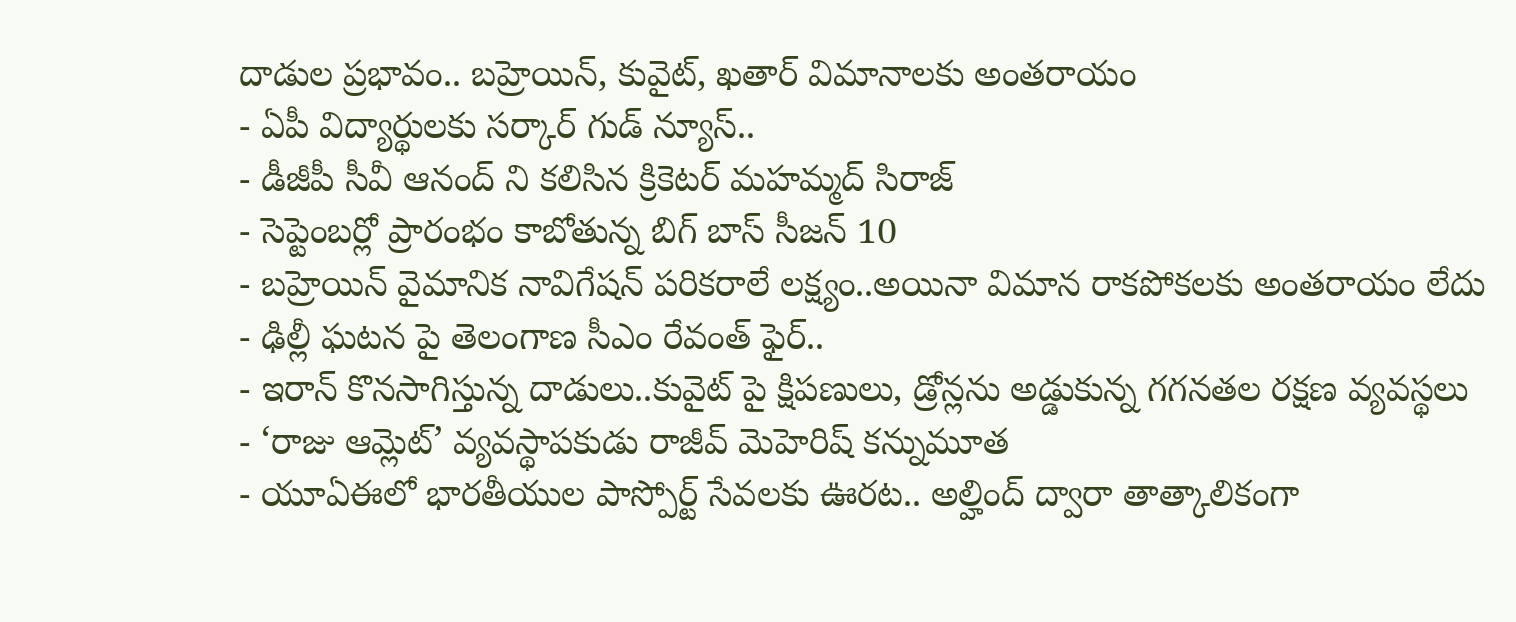దాడుల ప్రభావం.. బహ్రెయిన్, కువైట్, ఖతార్ విమానాలకు అంతరాయం
- ఏపీ విద్యార్థులకు సర్కార్ గుడ్ న్యూస్..
- డీజీపీ సీవీ ఆనంద్ ని కలిసిన క్రికెటర్ మహమ్మద్ సిరాజ్
- సెప్టెంబర్లో ప్రారంభం కాబోతున్న బిగ్ బాస్ సీజన్ 10
- బహ్రెయిన్ వైమానిక నావిగేషన్ పరికరాలే లక్ష్యం..అయినా విమాన రాకపోకలకు అంతరాయం లేదు
- ఢిల్లీ ఘటన పై తెలంగాణ సీఎం రేవంత్ ఫైర్..
- ఇరాన్ కొనసాగిస్తున్న దాడులు..కువైట్ పై క్షిపణులు, డ్రోన్లను అడ్డుకున్న గగనతల రక్షణ వ్యవస్థలు
- ‘రాజు ఆమ్లెట్’ వ్యవస్థాపకుడు రాజీవ్ మెహెరిష్ కన్నుమూత
- యూఏఈలో భారతీయుల పాస్పోర్ట్ సేవలకు ఊరట.. అల్హింద్ ద్వారా తాత్కాలికంగా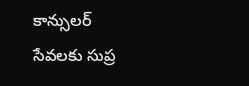కాన్సులర్ సేవలకు సుప్ర